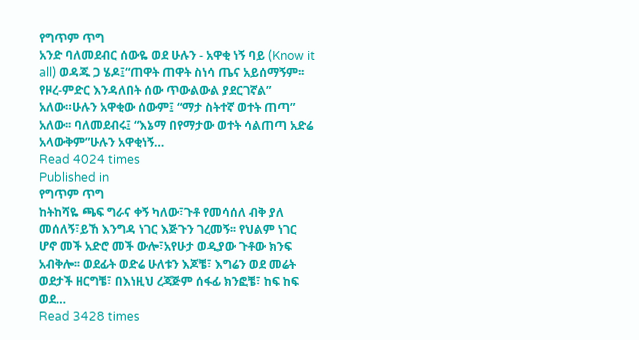የግጥም ጥግ
አንድ ባለመደብር ሰውዬ ወደ ሁሉን - አዋቂ ነኝ ባይ (Know it all) ወዳጁ ጋ ሄዶ፤“ጠዋት ጠዋት ስነሳ ጤና አይሰማኝም፡፡ የዞረ-ምድር እንዳለበት ሰው ጥውልውል ያደርገኛል” አለው።ሁሉን አዋቂው ሰውም፤ “ማታ ስትተኛ ወተት ጠጣ” አለው፡፡ ባለመደብሩ፤ “እኔማ በየማታው ወተት ሳልጠጣ አድሬ አላውቅም”ሁሉን አዋቂነኝ…
Read 4024 times
Published in
የግጥም ጥግ
ከትከሻዬ ጫፍ ግራና ቀኝ ካለው፣ጉቶ የመሳሰለ ብቅ ያለ መሰለኝ፣ይኸ እንግዳ ነገር እጅጉን ገረመኝ፡፡ የህልም ነገር ሆኖ መች አድሮ መች ውሎ፣አየሁታ ወዲያው ጉቶው ክንፍ አብቅሎ፡፡ ወደፊት ወድሬ ሁለቱን እጆቼ፣ እግሬን ወደ መሬት ወደታች ዘርግቼ፣ በእነዚህ ረጃጅም ሰፋፊ ክንፎቼ፣ ከፍ ከፍ ወደ…
Read 3428 times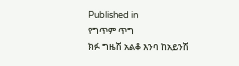Published in
የግጥም ጥግ
ክፉ ግዜሽ አልቆ እንባ ከአይንሽ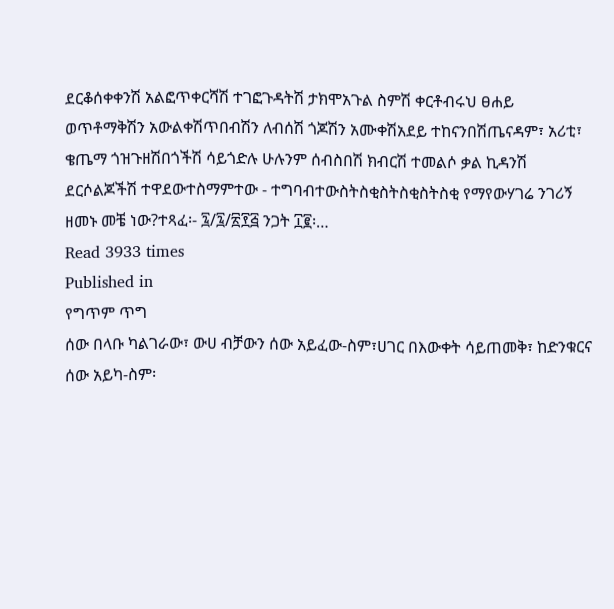ደርቆሰቀቀንሽ አልፎጥቀርሻሽ ተገፎጉዳትሽ ታክሞአጉል ስምሽ ቀርቶብሩህ ፀሐይ ወጥቶማቅሽን አውልቀሽጥበብሽን ለብሰሽ ጎጆሽን አሙቀሽአደይ ተከናንበሽጤናዳም፣ አሪቲ፣ ቄጤማ ጎዝጉዘሽበጎችሽ ሳይጎድሉ ሁሉንም ሰብስበሽ ክብርሽ ተመልሶ ቃል ኪዳንሽ ደርሶልጆችሽ ተዋደውተስማምተው - ተግባብተውስትስቂስትስቂስትስቂ የማየውሃገሬ ንገሪኝ ዘመኑ መቼ ነው?ተጻፈ፡- ፯/፯/፳፻፭ ንጋት ፲፪፡…
Read 3933 times
Published in
የግጥም ጥግ
ሰው በላቡ ካልገራው፣ ውሀ ብቻውን ሰው አይፈው-ስም፣ሀገር በእውቀት ሳይጠመቅ፣ ከድንቁርና ሰው አይካ-ስም፡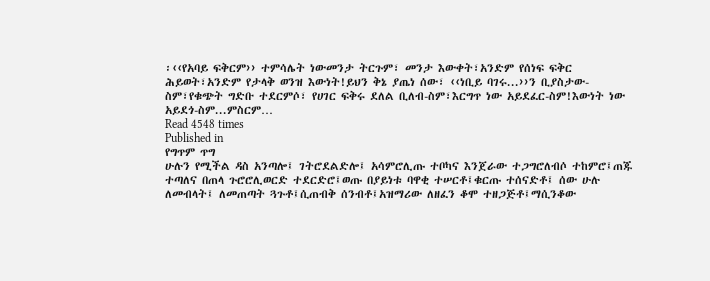፡‹‹የአባይ ፍቅርም›› ተምሳሌት ነውመንታ ትርጉም፣ መንታ እውቀት፣አንድም የሰነፍ ፍቅር ሕይወት፣አንድም የታላቅ ወንዝ እውነት!ይህን ቅኔ ያጤነ ሰው፣ ‹‹ነቢይ ባገሩ...››ን ቢያስታው-ስም፣የቁጭት ግድቡ ተደርምሶ፣ የሀገር ፍቅሩ ደለል ቢለብ-ስም፣እርግጥ ነው አይደፈር-ስም!እውነት ነው አይደጎ-ስም...ምስርም…
Read 4548 times
Published in
የግጥም ጥግ
ሁሉን የሚችል ዳስ አንጣሎ፤ ገትሮደልድሎ፤ አሳምሮሊጡ ተቦካና እንጀራው ተጋግሮለብሶ ተከምሮ፤ጠጁ ተጣለና በጠላ ጉሮሮሊወርድ ተደርድሮ፤ወጡ በያይነቱ ባዋቂ ተሠርቶ፤ቁርጡ ተሰናድቶ፤ ሰው ሁሉ ለመብላት፤ ለመጠጣት ጓጉቶ፤ሲጠብቅ ሰንብቶ፤አዝማሪው ለዘፈን ቆሞ ተዘጋጅቶ፤ማሲንቆው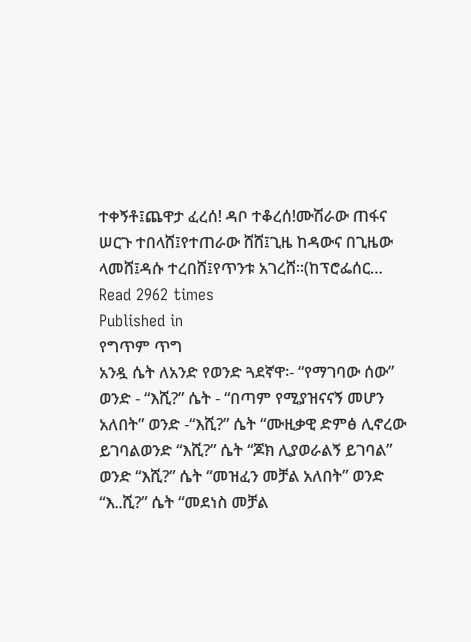ተቀኝቶ፤ጨዋታ ፈረሰ! ዳቦ ተቆረሰ!ሙሽራው ጠፋና ሠርጉ ተበላሸ፤የተጠራው ሸሸ፤ጊዜ ከዳውና በጊዜው ላመሸ፤ዳሱ ተረበሸ፤የጥንቱ አገረሸ፡፡(ከፕሮፌሰር…
Read 2962 times
Published in
የግጥም ጥግ
አንዷ ሴት ለአንድ የወንድ ጓደኛዋ፡- “የማገባው ሰው” ወንድ - “እሺ?” ሴት - “በጣም የሚያዝናናኝ መሆን አለበት” ወንድ -“እሺ?” ሴት “ሙዚቃዊ ድምፅ ሊኖረው ይገባልወንድ “እሺ?” ሴት “ጆክ ሊያወራልኝ ይገባል” ወንድ “እሺ?” ሴት “መዝፈን መቻል አለበት” ወንድ “እ..ሺ?” ሴት “መደነስ መቻል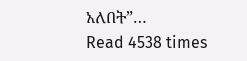አለበት”…
Read 4538 times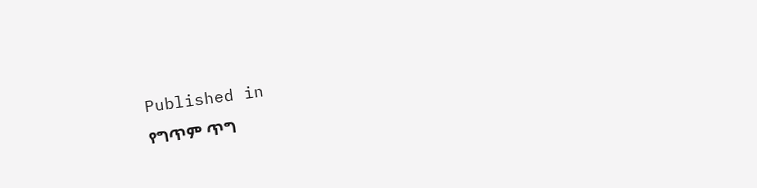Published in
የግጥም ጥግ